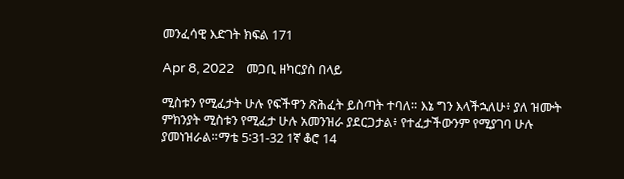መንፈሳዊ እድገት ክፍል 171

Apr 8, 2022    መጋቢ ዘካርያስ በላይ

ሚስቱን የሚፈታት ሁሉ የፍችዋን ጽሕፈት ይስጣት ተባለ። እኔ ግን እላችኋለሁ፥ ያለ ዝሙት ምክንያት ሚስቱን የሚፈታ ሁሉ አመንዝራ ያደርጋታል፥ የተፈታችውንም የሚያገባ ሁሉ ያመነዝራል።ማቴ 5፡31-32 1ኛ ቆሮ 14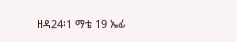ዘዳ24፡1 ማቴ 19 ኤፊ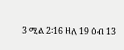3 ሚል 2፡16 ዘለ 19 ዕብ 13